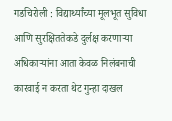गडचिरोली : विद्यार्थ्यांच्या मूलभूत सुविधा आणि सुरक्षिततेकडे दुर्लक्ष करणाऱ्या अधिकाऱ्यांना आता केवळ निलंबनाची कारवाई न करता थेट गुन्हा दाखल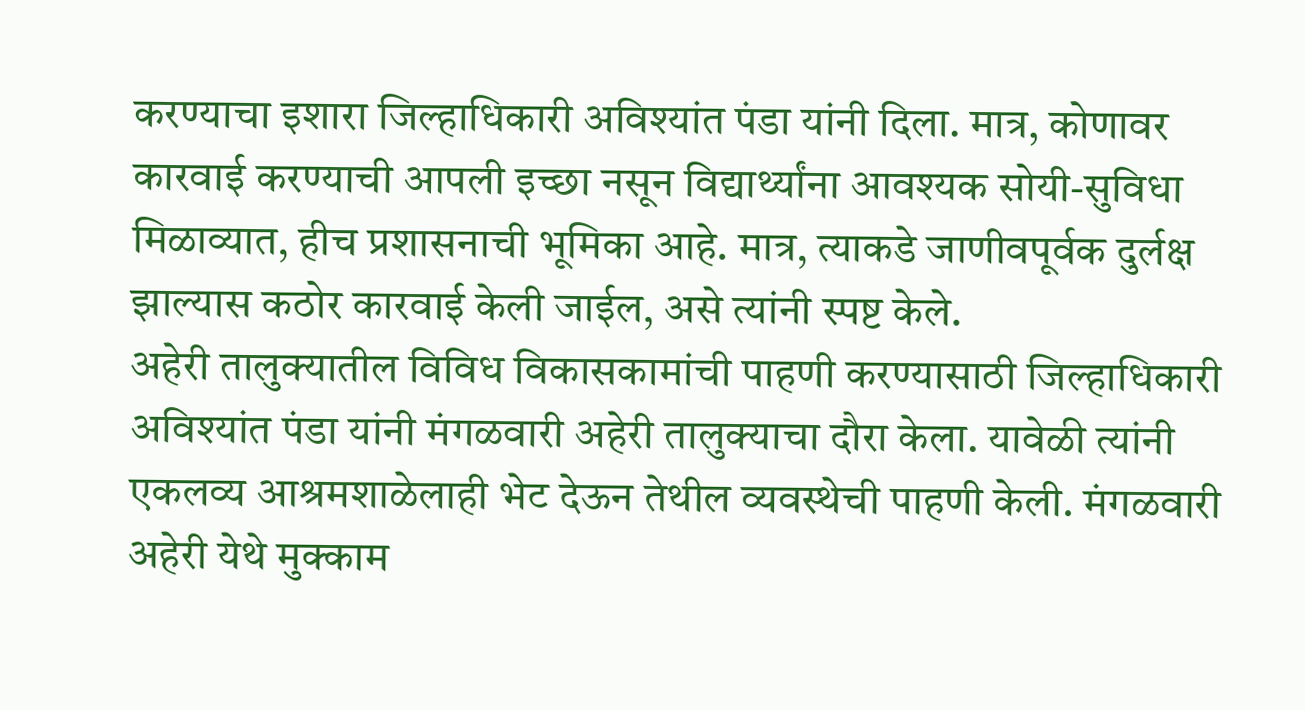करण्याचा इशारा जिल्हाधिकारी अविश्यांत पंडा यांनी दिला. मात्र, कोणावर कारवाई करण्याची आपली इच्छा नसून विद्यार्थ्यांना आवश्यक सोयी-सुविधा मिळाव्यात, हीच प्रशासनाची भूमिका आहे. मात्र, त्याकडे जाणीवपूर्वक दुर्लक्ष झाल्यास कठोर कारवाई केली जाईल, असे त्यांनी स्पष्ट केले.
अहेरी तालुक्यातील विविध विकासकामांची पाहणी करण्यासाठी जिल्हाधिकारी अविश्यांत पंडा यांनी मंगळवारी अहेरी तालुक्याचा दौरा केला. यावेळी त्यांनी एकलव्य आश्रमशाळेलाही भेट देऊन तेथील व्यवस्थेची पाहणी केली. मंगळवारी अहेरी येथे मुक्काम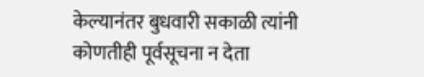केल्यानंतर बुधवारी सकाळी त्यांनी कोणतीही पूर्वसूचना न देता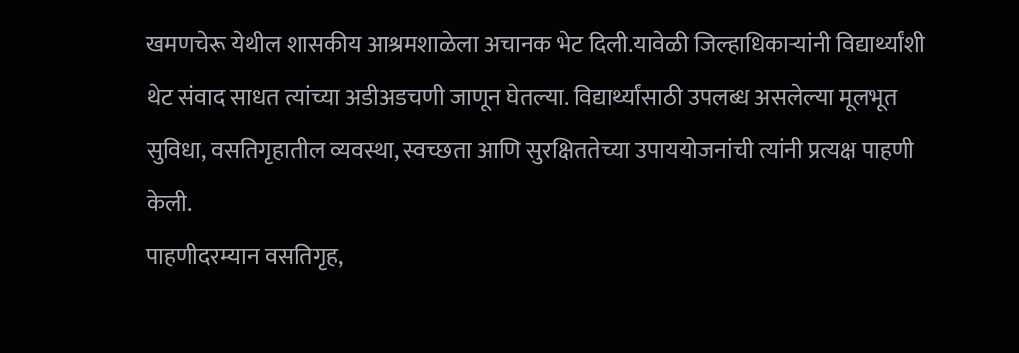खमणचेरू येथील शासकीय आश्रमशाळेला अचानक भेट दिली.यावेळी जिल्हाधिकाऱ्यांनी विद्यार्थ्यांशी थेट संवाद साधत त्यांच्या अडीअडचणी जाणून घेतल्या. विद्यार्थ्यांसाठी उपलब्ध असलेल्या मूलभूत सुविधा, वसतिगृहातील व्यवस्था, स्वच्छता आणि सुरक्षिततेच्या उपाययोजनांची त्यांनी प्रत्यक्ष पाहणी केली.
पाहणीदरम्यान वसतिगृह,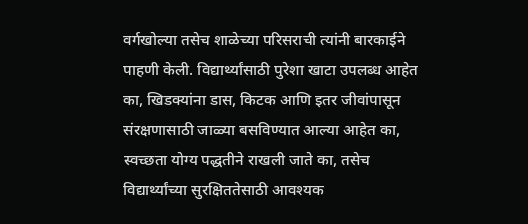वर्गखोल्या तसेच शाळेच्या परिसराची त्यांनी बारकाईने पाहणी केली. विद्यार्थ्यांसाठी पुरेशा खाटा उपलब्ध आहेत का, खिडक्यांना डास, किटक आणि इतर जीवांपासून संरक्षणासाठी जाळ्या बसविण्यात आल्या आहेत का, स्वच्छता योग्य पद्धतीने राखली जाते का, तसेच विद्यार्थ्यांच्या सुरक्षिततेसाठी आवश्यक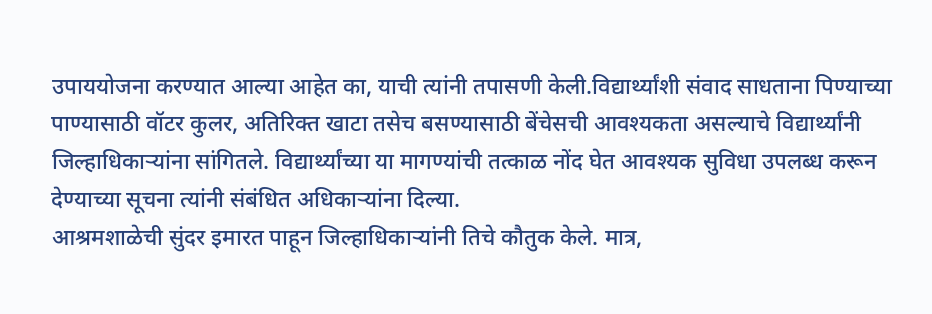उपाययोजना करण्यात आल्या आहेत का, याची त्यांनी तपासणी केली.विद्यार्थ्यांशी संवाद साधताना पिण्याच्या पाण्यासाठी वॉटर कुलर, अतिरिक्त खाटा तसेच बसण्यासाठी बेंचेसची आवश्यकता असल्याचे विद्यार्थ्यांनी जिल्हाधिकाऱ्यांना सांगितले. विद्यार्थ्यांच्या या मागण्यांची तत्काळ नोंद घेत आवश्यक सुविधा उपलब्ध करून देण्याच्या सूचना त्यांनी संबंधित अधिकाऱ्यांना दिल्या.
आश्रमशाळेची सुंदर इमारत पाहून जिल्हाधिकाऱ्यांनी तिचे कौतुक केले. मात्र,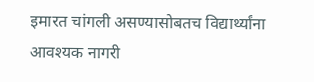इमारत चांगली असण्यासोबतच विद्यार्थ्यांना आवश्यक नागरी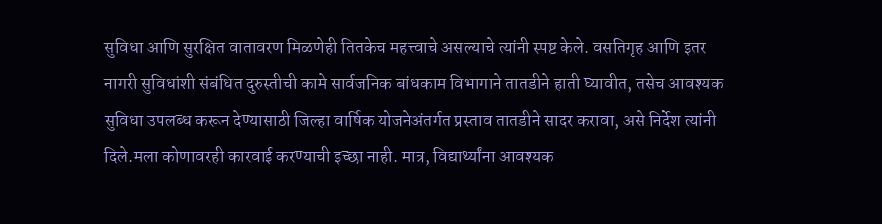सुविधा आणि सुरक्षित वातावरण मिळणेही तितकेच महत्त्वाचे असल्याचे त्यांनी स्पष्ट केले. वसतिगृह आणि इतर नागरी सुविधांशी संबंधित दुरुस्तीची कामे सार्वजनिक बांधकाम विभागाने तातडीने हाती घ्यावीत, तसेच आवश्यक सुविधा उपलब्ध करून देण्यासाठी जिल्हा वार्षिक योजनेअंतर्गत प्रस्ताव तातडीने सादर करावा, असे निर्देश त्यांनी दिले.मला कोणावरही कारवाई करण्याची इच्छा नाही. मात्र, विद्यार्थ्यांना आवश्यक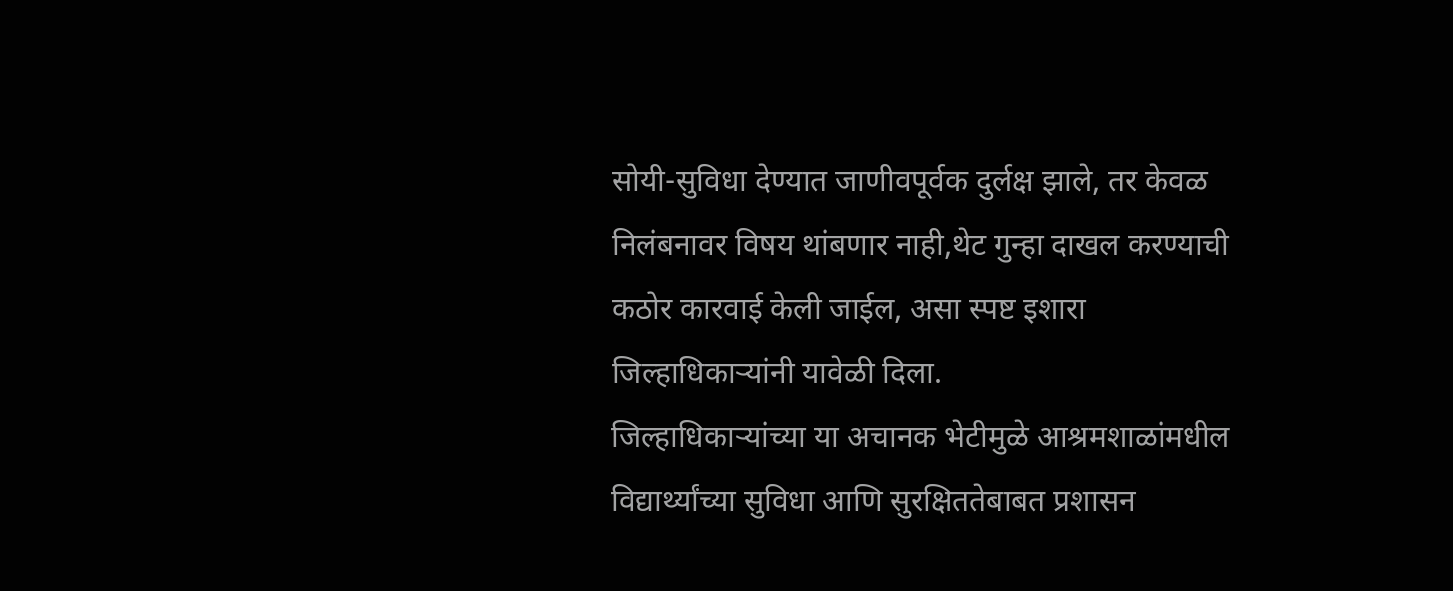सोयी-सुविधा देण्यात जाणीवपूर्वक दुर्लक्ष झाले, तर केवळ निलंबनावर विषय थांबणार नाही,थेट गुन्हा दाखल करण्याची कठोर कारवाई केली जाईल, असा स्पष्ट इशारा जिल्हाधिकाऱ्यांनी यावेळी दिला.
जिल्हाधिकाऱ्यांच्या या अचानक भेटीमुळे आश्रमशाळांमधील विद्यार्थ्यांच्या सुविधा आणि सुरक्षिततेबाबत प्रशासन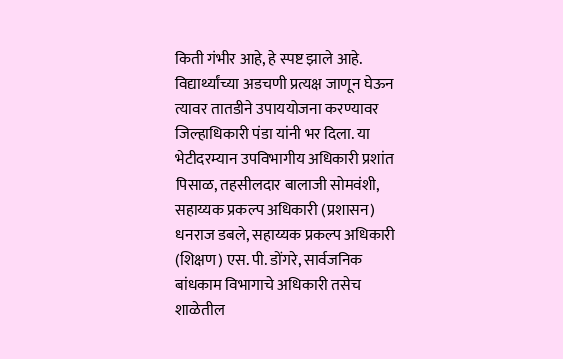किती गंभीर आहे, हे स्पष्ट झाले आहे. विद्यार्थ्यांच्या अडचणी प्रत्यक्ष जाणून घेऊन त्यावर तातडीने उपाययोजना करण्यावर जिल्हाधिकारी पंडा यांनी भर दिला. या भेटीदरम्यान उपविभागीय अधिकारी प्रशांत पिसाळ, तहसीलदार बालाजी सोमवंशी, सहाय्यक प्रकल्प अधिकारी (प्रशासन) धनराज डबले, सहाय्यक प्रकल्प अधिकारी (शिक्षण) एस. पी. डोंगरे, सार्वजनिक बांधकाम विभागाचे अधिकारी तसेच शाळेतील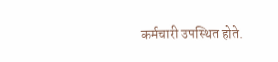कर्मचारी उपस्थित होते.